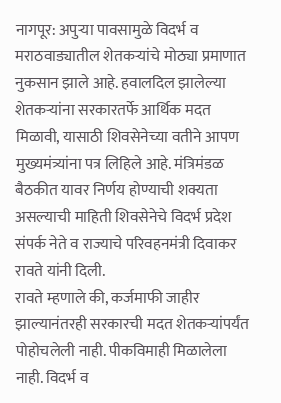नागपूर: अपुऱ्या पावसामुळे विदर्भ व मराठवाड्यातील शेतकऱ्यांचे मोठ्या प्रमाणात नुकसान झाले आहे. हवालदिल झालेल्या शेतकऱ्यांना सरकारतर्फे आर्थिक मदत मिळावी, यासाठी शिवसेनेच्या वतीने आपण मुख्यमंत्र्यांना पत्र लिहिले आहे. मंत्रिमंडळ बैठकीत यावर निर्णय होण्याची शक्यता असल्याची माहिती शिवसेनेचे विदर्भ प्रदेश संपर्क नेते व राज्याचे परिवहनमंत्री दिवाकर रावते यांनी दिली.
रावते म्हणाले की, कर्जमाफी जाहीर झाल्यानंतरही सरकारची मदत शेतकऱ्यांपर्यंत पोहोचलेली नाही. पीकविमाही मिळालेला नाही. विदर्भ व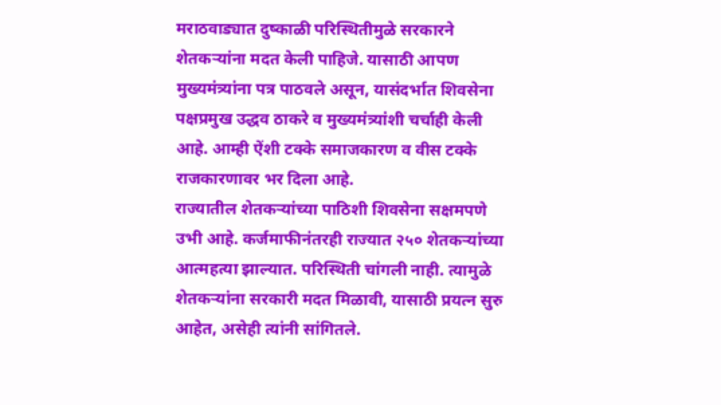मराठवाड्यात दुष्काळी परिस्थितीमुळे सरकारने शेतकऱ्यांना मदत केली पाहिजे. यासाठी आपण मुख्यमंत्र्यांना पत्र पाठवले असून, यासंदर्भात शिवसेना पक्षप्रमुख उद्धव ठाकरे व मुख्यमंत्र्यांशी चर्चाही केली आहे. आम्ही ऐंशी टक्के समाजकारण व वीस टक्के राजकारणावर भर दिला आहे.
राज्यातील शेतकऱ्यांच्या पाठिशी शिवसेना सक्षमपणे उभी आहे. कर्जमाफीनंतरही राज्यात २५० शेतकऱ्यांच्या आत्महत्या झाल्यात. परिस्थिती चांगली नाही. त्यामुळे शेतकऱ्यांना सरकारी मदत मिळावी, यासाठी प्रयत्न सुरु आहेत, असेही त्यांनी सांगितले.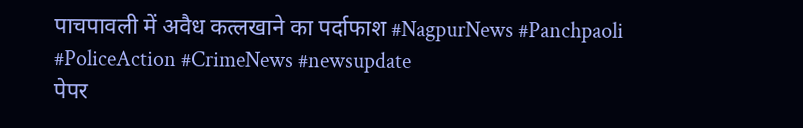पाचपावली में अवैध कत्लखाने का पर्दाफाश #NagpurNews #Panchpaoli #PoliceAction #CrimeNews #newsupdate
पेपर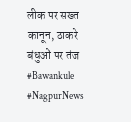लीक पर सख्त कानून, ठाकरे बंधुओं पर तंज #Bawankule #NagpurNews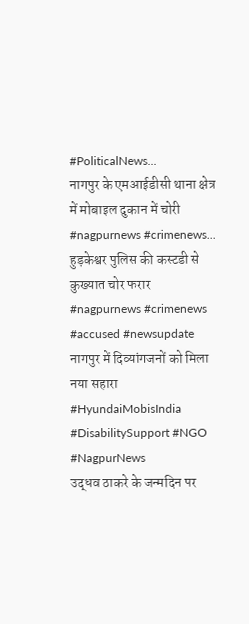#PoliticalNews...
नागपुर के एमआईडीसी थाना क्षेत्र में मोबाइल दुकान में चोरी #nagpurnews #crimenews...
हुड़केश्वर पुलिस की कस्टडी से कुख्यात चोर फरार #nagpurnews #crimenews #accused #newsupdate
नागपुर में दिव्यांगजनों को मिला नया सहारा #HyundaiMobisIndia #DisabilitySupport #NGO #NagpurNews
उद्धव ठाकरे के जन्मदिन पर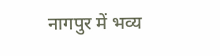नागपुर में भव्य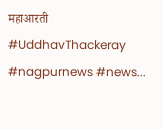महाआरती #UddhavThackeray #nagpurnews #news...